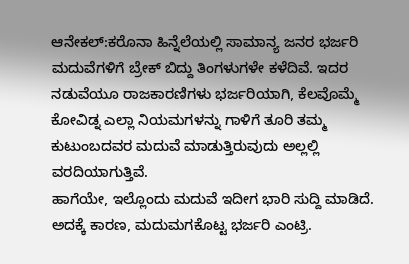ಆನೇಕಲ್:ಕರೊನಾ ಹಿನ್ನೆಲೆಯಲ್ಲಿ ಸಾಮಾನ್ಯ ಜನರ ಭರ್ಜರಿ ಮದುವೆಗಳಿಗೆ ಬ್ರೇಕ್ ಬಿದ್ದು ತಿಂಗಳುಗಳೇ ಕಳೆದಿವೆ. ಇದರ ನಡುವೆಯೂ ರಾಜಕಾರಣಿಗಳು ಭರ್ಜರಿಯಾಗಿ, ಕೆಲವೊಮ್ಮೆ ಕೋವಿಡ್ನ ಎಲ್ಲಾ ನಿಯಮಗಳನ್ನು ಗಾಳಿಗೆ ತೂರಿ ತಮ್ಮ ಕುಟುಂಬದವರ ಮದುವೆ ಮಾಡುತ್ತಿರುವುದು ಅಲ್ಲಲ್ಲಿ ವರದಿಯಾಗುತ್ತಿವೆ.
ಹಾಗೆಯೇ, ಇಲ್ಲೊಂದು ಮದುವೆ ಇದೀಗ ಭಾರಿ ಸುದ್ದಿ ಮಾಡಿದೆ. ಅದಕ್ಕೆ ಕಾರಣ, ಮದುಮಗಕೊಟ್ಟ ಭರ್ಜರಿ ಎಂಟ್ರಿ.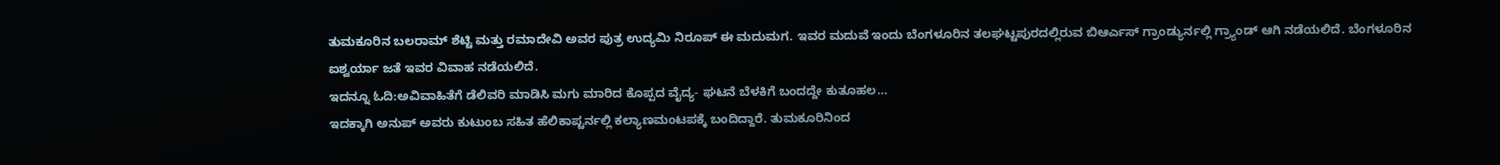ತುಮಕೂರಿನ ಬಲರಾಮ್ ಶೆಟ್ಟಿ ಮತ್ತು ರಮಾದೇವಿ ಅವರ ಪುತ್ರ ಉದ್ಯಮಿ ನಿರೂಪ್ ಈ ಮದುಮಗ. ಇವರ ಮದುವೆ ಇಂದು ಬೆಂಗಳೂರಿನ ತಲಘಟ್ಟಪುರದಲ್ಲಿರುವ ಬಿಆರ್ಎಸ್ ಗ್ರಾಂಡ್ಯುರ್ನಲ್ಲಿ ಗ್ರ್ಯಾಂಡ್ ಆಗಿ ನಡೆಯಲಿದೆ. ಬೆಂಗಳೂರಿನ ಐಶ್ವರ್ಯಾ ಜತೆ ಇವರ ವಿವಾಹ ನಡೆಯಲಿದೆ.
ಇದನ್ನೂ ಓದಿ:ಅವಿವಾಹಿತೆಗೆ ಡೆಲಿವರಿ ಮಾಡಿಸಿ ಮಗು ಮಾರಿದ ಕೊಪ್ಪದ ವೈದ್ಯ- ಘಟನೆ ಬೆಳಕಿಗೆ ಬಂದದ್ದೇ ಕುತೂಹಲ…
ಇದಕ್ಕಾಗಿ ಅನುಪ್ ಅವರು ಕುಟುಂಬ ಸಹಿತ ಹೆಲಿಕಾಪ್ಟರ್ನಲ್ಲಿ ಕಲ್ಯಾಣಮಂಟಪಕ್ಕೆ ಬಂದಿದ್ದಾರೆ. ತುಮಕೂರಿನಿಂದ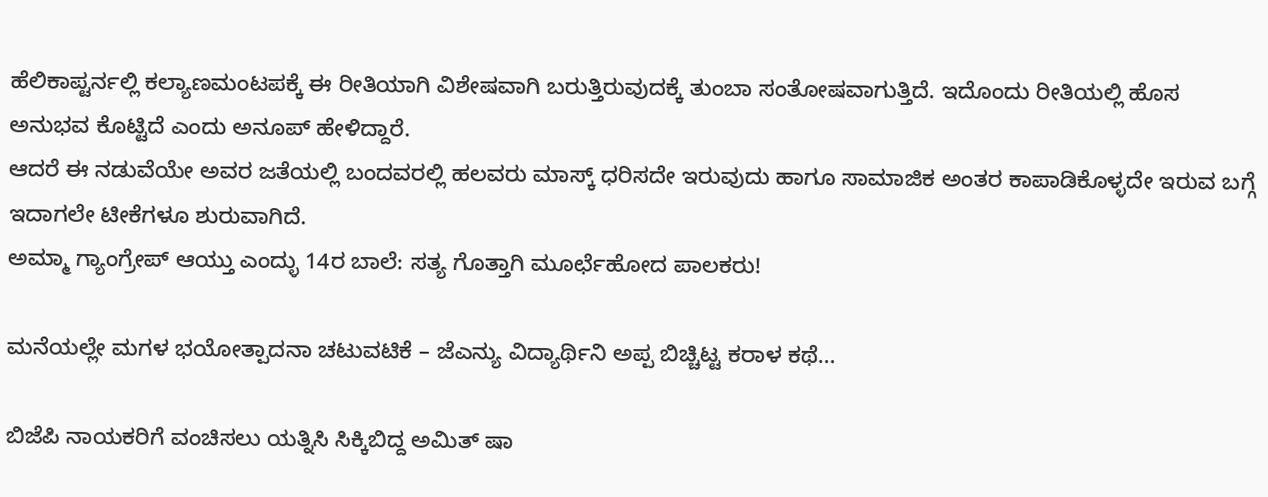ಹೆಲಿಕಾಪ್ಟರ್ನಲ್ಲಿ ಕಲ್ಯಾಣಮಂಟಪಕ್ಕೆ ಈ ರೀತಿಯಾಗಿ ವಿಶೇಷವಾಗಿ ಬರುತ್ತಿರುವುದಕ್ಕೆ ತುಂಬಾ ಸಂತೋಷವಾಗುತ್ತಿದೆ. ಇದೊಂದು ರೀತಿಯಲ್ಲಿ ಹೊಸ ಅನುಭವ ಕೊಟ್ಟಿದೆ ಎಂದು ಅನೂಪ್ ಹೇಳಿದ್ದಾರೆ.
ಆದರೆ ಈ ನಡುವೆಯೇ ಅವರ ಜತೆಯಲ್ಲಿ ಬಂದವರಲ್ಲಿ ಹಲವರು ಮಾಸ್ಕ್ ಧರಿಸದೇ ಇರುವುದು ಹಾಗೂ ಸಾಮಾಜಿಕ ಅಂತರ ಕಾಪಾಡಿಕೊಳ್ಳದೇ ಇರುವ ಬಗ್ಗೆ ಇದಾಗಲೇ ಟೀಕೆಗಳೂ ಶುರುವಾಗಿದೆ.
ಅಮ್ಮಾ ಗ್ಯಾಂಗ್ರೇಪ್ ಆಯ್ತು ಎಂದ್ಳು 14ರ ಬಾಲೆ: ಸತ್ಯ ಗೊತ್ತಾಗಿ ಮೂರ್ಛೆಹೋದ ಪಾಲಕರು!

ಮನೆಯಲ್ಲೇ ಮಗಳ ಭಯೋತ್ಪಾದನಾ ಚಟುವಟಿಕೆ – ಜೆಎನ್ಯು ವಿದ್ಯಾರ್ಥಿನಿ ಅಪ್ಪ ಬಿಚ್ಚಿಟ್ಟ ಕರಾಳ ಕಥೆ…

ಬಿಜೆಪಿ ನಾಯಕರಿಗೆ ವಂಚಿಸಲು ಯತ್ನಿಸಿ ಸಿಕ್ಕಿಬಿದ್ದ ಅಮಿತ್ ಷಾ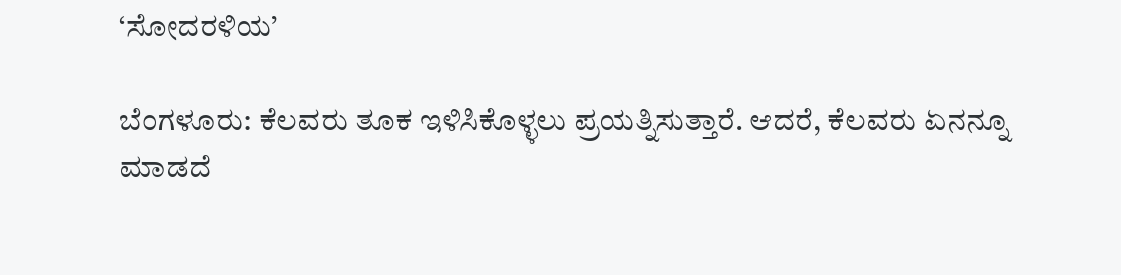‘ಸೋದರಳಿಯ’

ಬೆಂಗಳೂರು: ಕೆಲವರು ತೂಕ ಇಳಿಸಿಕೊಳ್ಳಲು ಪ್ರಯತ್ನಿಸುತ್ತಾರೆ. ಆದರೆ, ಕೆಲವರು ಏನನ್ನೂ ಮಾಡದೆ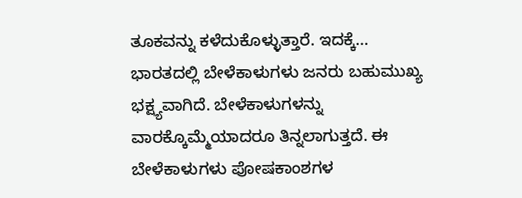ತೂಕವನ್ನು ಕಳೆದುಕೊಳ್ಳುತ್ತಾರೆ. ಇದಕ್ಕೆ…
ಭಾರತದಲ್ಲಿ ಬೇಳೆಕಾಳುಗಳು ಜನರು ಬಹುಮುಖ್ಯ ಭಕ್ಷ್ಯವಾಗಿದೆ. ಬೇಳೆಕಾಳುಗಳನ್ನು ವಾರಕ್ಕೊಮ್ಮೆಯಾದರೂ ತಿನ್ನಲಾಗುತ್ತದೆ. ಈ ಬೇಳೆಕಾಳುಗಳು ಪೋಷಕಾಂಶಗಳ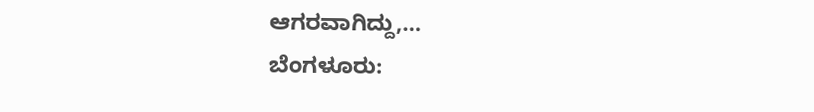ಆಗರವಾಗಿದ್ದು,…
ಬೆಂಗಳೂರು: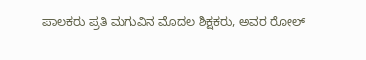ಪಾಲಕರು ಪ್ರತಿ ಮಗುವಿನ ಮೊದಲ ಶಿಕ್ಷಕರು, ಅವರ ರೋಲ್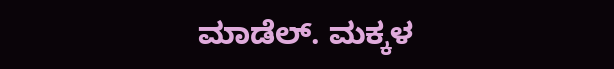ಮಾಡೆಲ್. ಮಕ್ಕಳ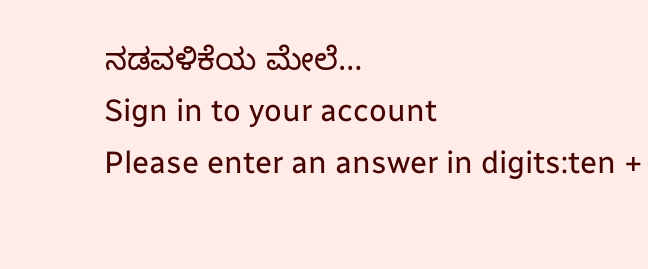ನಡವಳಿಕೆಯ ಮೇಲೆ…
Sign in to your account
Please enter an answer in digits:ten +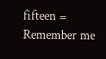fifteen =
Remember me